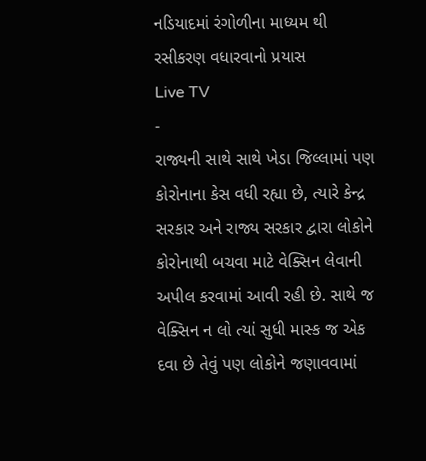નડિયાદમાં રંગોળીના માધ્યમ થી રસીકરણ વધારવાનો પ્રયાસ
Live TV
-
રાજ્યની સાથે સાથે ખેડા જિલ્લામાં પણ કોરોનાના કેસ વધી રહ્યા છે, ત્યારે કેન્દ્ર સરકાર અને રાજ્ય સરકાર દ્વારા લોકોને કોરોનાથી બચવા માટે વેક્સિન લેવાની અપીલ કરવામાં આવી રહી છે. સાથે જ વેક્સિન ન લો ત્યાં સુધી માસ્ક જ એક દવા છે તેવું પણ લોકોને જણાવવામાં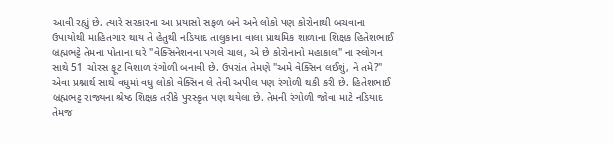આવી રહ્યું છે. ત્યારે સરકારના આ પ્રયાસો સફળ બને અને લોકો પણ કોરોનાથી બચવાના ઉપાયોથી માહિતગાર થાય તે હેતુથી નડિયાદ તાલુકાના વાલા પ્રાથમિક શાળાના શિક્ષક હિતેશભાઈ બ્રહ્મભટ્ટે તેમના પોતાના ઘરે "વેક્સિનેશનના પગલે ચાલ, એ છે કોરોનાનો મહાકાલ" ના સ્લોગન સાથે 51 ચોરસ ફૂટ વિશાળ રંગોળી બનાવી છે. ઉપરાંત તેમણે "અમે વેક્સિન લઈશું, ને તમે?" એવા પ્રશ્નાર્થ સાથે વધુમાં વધુ લોકો વેક્સિન લે તેવી અપીલ પણ રંગોળી થકી કરી છે. હિતેશભાઈ બ્રહ્મભટ્ટ રાજ્યના શ્રેષ્ઠ શિક્ષક તરીકે પુરસ્કૃત પણ થયેલા છે. તેમની રંગોળી જોવા માટે નડિયાદ તેમજ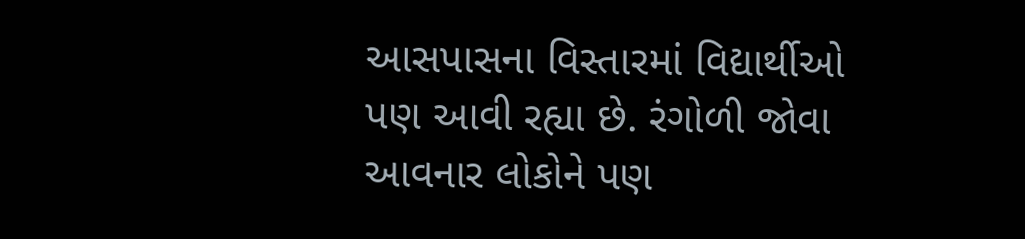આસપાસના વિસ્તારમાં વિદ્યાર્થીઓ પણ આવી રહ્યા છે. રંગોળી જોવા આવનાર લોકોને પણ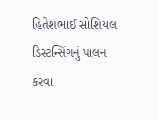હિતેશભાઈ સોશિયલ ડિસ્ટન્સિંગનું પાલન કરવા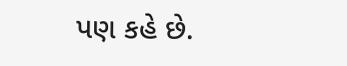પણ કહે છે.